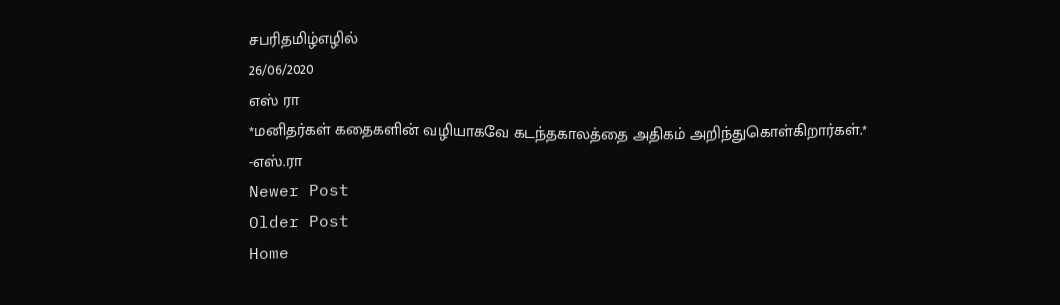சபரிதமிழ்எழில்
26/06/2020
எஸ் ரா
*மனிதர்கள் கதைகளின் வழியாகவே கடந்தகாலத்தை அதிகம் அறிந்துகொள்கிறார்கள்.*
-எஸ்.ரா
Newer Post
Older Post
Home